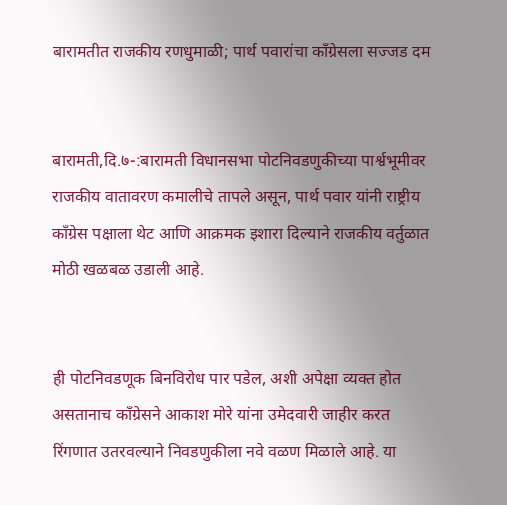बारामतीत राजकीय रणधुमाळी; पार्थ पवारांचा काँग्रेसला सज्जड दम


बारामती,दि.७-:बारामती विधानसभा पोटनिवडणुकीच्या पार्श्वभूमीवर राजकीय वातावरण कमालीचे तापले असून, पार्थ पवार यांनी राष्ट्रीय काँग्रेस पक्षाला थेट आणि आक्रमक इशारा दिल्याने राजकीय वर्तुळात मोठी खळबळ उडाली आहे.


ही पोटनिवडणूक बिनविरोध पार पडेल, अशी अपेक्षा व्यक्त होत असतानाच काँग्रेसने आकाश मोरे यांना उमेदवारी जाहीर करत रिंगणात उतरवल्याने निवडणुकीला नवे वळण मिळाले आहे. या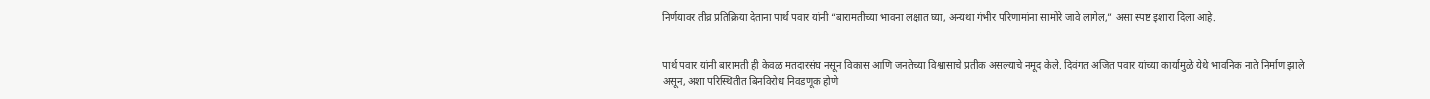निर्णयावर तीव्र प्रतिक्रिया देताना पार्थ पवार यांनी “बारामतीच्या भावना लक्षात घ्या, अन्यथा गंभीर परिणामांना सामोरे जावे लागेल,” असा स्पष्ट इशारा दिला आहे.


पार्थ पवार यांनी बारामती ही केवळ मतदारसंघ नसून विकास आणि जनतेच्या विश्वासाचे प्रतीक असल्याचे नमूद केले. दिवंगत अजित पवार यांच्या कार्यामुळे येथे भावनिक नाते निर्माण झाले असून, अशा परिस्थितीत बिनविरोध निवडणूक होणे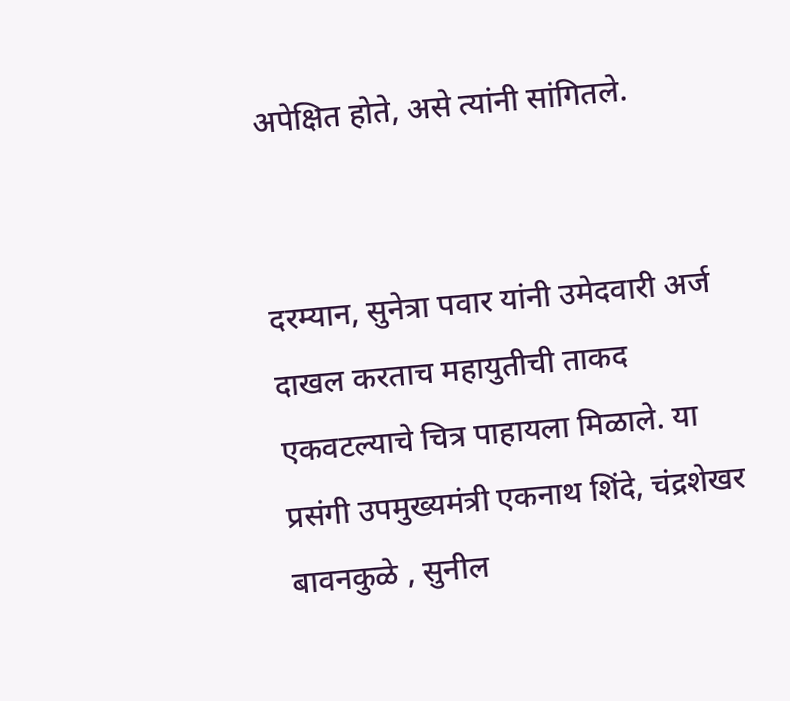अपेक्षित होते, असे त्यांनी सांगितले.


दरम्यान, सुनेत्रा पवार यांनी उमेदवारी अर्ज दाखल करताच महायुतीची ताकद एकवटल्याचे चित्र पाहायला मिळाले. या प्रसंगी उपमुख्यमंत्री एकनाथ शिंदे, चंद्रशेखर बावनकुळे , सुनील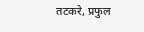तटकरे, प्रफुल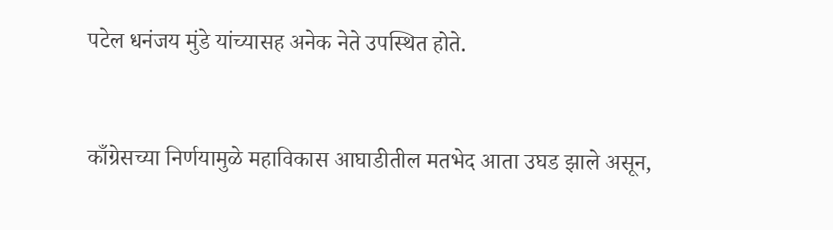पटेल धनंजय मुंडे यांच्यासह अनेक नेते उपस्थित होते.


काँग्रेसच्या निर्णयामुळे महाविकास आघाडीतील मतभेद आता उघड झाले असून,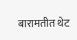बारामतीत थेट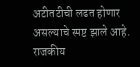अटीतटीची लढत होणार असल्याचे स्पष्ट झाले आहे. राजकीय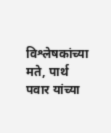विश्लेषकांच्या मते, पार्थ पवार यांच्या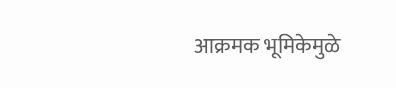आक्रमक भूमिकेमुळे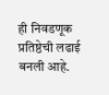ही निवडणूक प्रतिष्ठेची लढाई बनली आहे.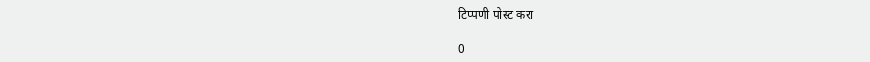टिप्पणी पोस्ट करा

0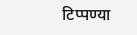टिप्पण्या